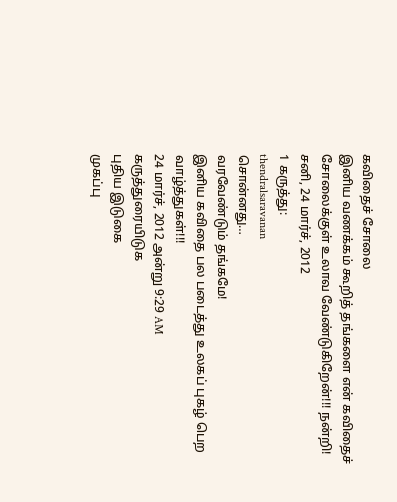கவிதைச் சோலை
இனிய வணக்கம் கூறித் தங்களை என் கவிதைச் சோலைக்குள் உலாவ வேண்டுகிறேன்!!! நன்றி!
சனி, 24 மார்ச், 2012
1 கருத்து:
thendralsaravanan
சொன்னது…
வரவேண்டும் தங்கமே!
இனிய கவிதை பல படைத்து உலகப் புகழ் பெற வாழ்த்துகள்!!!
24 மார்ச், 2012 அன்று 9:29 AM
கருத்துரையிடுக
புதிய இடுகை
முகப்பு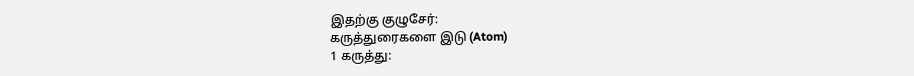இதற்கு குழுசேர்:
கருத்துரைகளை இடு (Atom)
1 கருத்து: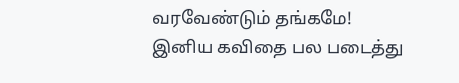வரவேண்டும் தங்கமே!
இனிய கவிதை பல படைத்து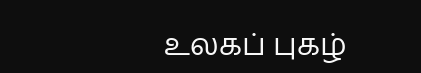உலகப் புகழ்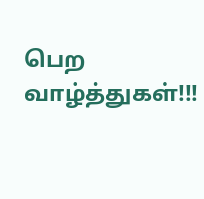பெற வாழ்த்துகள்!!!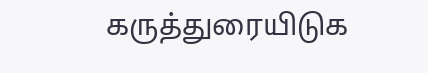கருத்துரையிடுக